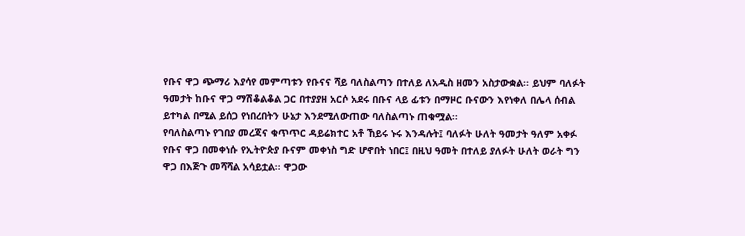የቡና ዋጋ ጭማሪ እያሳየ መምጣቱን የቡናና ሻይ ባለስልጣን በተለይ ለአዲስ ዘመን አስታውቋል፡፡ ይህም ባለፉት ዓመታት ከቡና ዋጋ ማሽቆልቆል ጋር በተያያዘ አርሶ አደሩ በቡና ላይ ፊቱን በማዞር ቡናውን እየነቀለ በሌላ ሰብል ይተካል በሚል ይሰጋ የነበረበትን ሁኔታ እንደሚለውጠው ባለስልጣኑ ጠቁሟል፡፡
የባለስልጣኑ የገበያ መረጃና ቁጥጥር ዳይሬክተር አቶ ኸይሩ ኑሩ እንዳሉት፤ ባለፉት ሁለት ዓመታት ዓለም አቀፉ የቡና ዋጋ በመቀነሱ የኢትዮጵያ ቡናም መቀነስ ግድ ሆኖበት ነበር፤ በዚህ ዓመት በተለይ ያለፉት ሁለት ወራት ግን ዋጋ በእጅጉ መሻሻል አሳይቷል፡፡ ዋጋው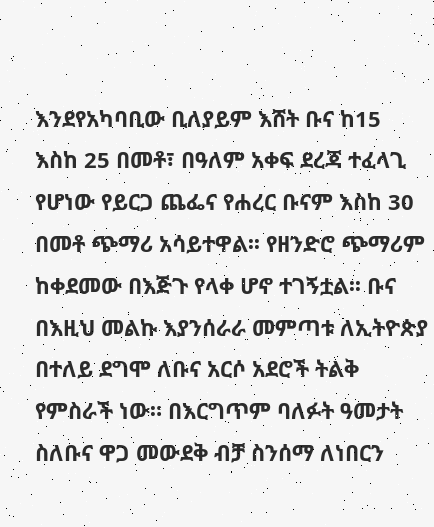እንደየአካባቢው ቢለያይም እሸት ቡና ከ15 እስከ 25 በመቶ፣ በዓለም አቀፍ ደረጃ ተፈላጊ የሆነው የይርጋ ጨፌና የሐረር ቡናም እስከ 30 በመቶ ጭማሪ አሳይተዋል፡፡ የዘንድሮ ጭማሪም ከቀደመው በእጅጉ የላቀ ሆኖ ተገኝቷል፡፡ ቡና በእዚህ መልኩ እያንሰራራ መምጣቱ ለኢትዮጵያ በተለይ ደግሞ ለቡና አርሶ አደሮች ትልቅ የምስራች ነው። በእርግጥም ባለፉት ዓመታት ስለቡና ዋጋ መውደቅ ብቻ ስንሰማ ለነበርን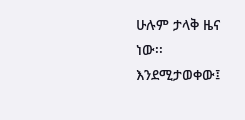ሁሉም ታላቅ ዜና ነው፡፡
እንደሚታወቀው፤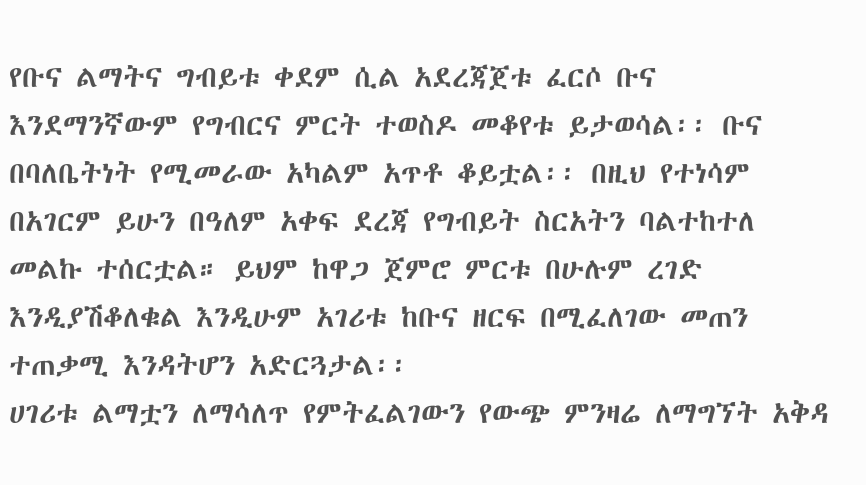የቡና ልማትና ግብይቱ ቀደም ሲል አደረጃጀቱ ፈርሶ ቡና እንደማንኛውም የግብርና ምርት ተወስዶ መቆየቱ ይታወሳል፡፡ ቡና በባለቤትነት የሚመራው አካልም አጥቶ ቆይቷል፡፡ በዚህ የተነሳም በአገርም ይሁን በዓለም አቀፍ ደረጃ የግብይት ስርአትን ባልተከተለ መልኩ ተሰርቷል። ይህም ከዋጋ ጀምሮ ምርቱ በሁሉም ረገድ እንዲያሽቆለቁል እንዲሁም አገሪቱ ከቡና ዘርፍ በሚፈለገው መጠን ተጠቃሚ እንዳትሆን አድርጓታል፡፡
ሀገሪቱ ልማቷን ለማሳለጥ የምትፈልገውን የውጭ ምንዛሬ ለማግኘት አቅዳ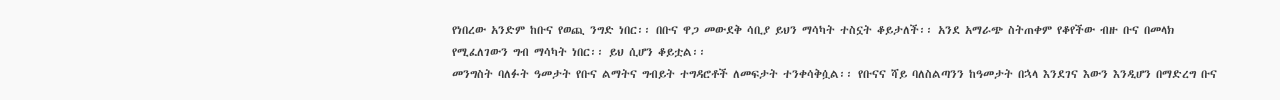የነበረው አንድም ከቡና የወጪ ንግድ ነበር፡፡ በቡና ዋጋ መውደቅ ሳቢያ ይህን ማሳካት ተስኗት ቆይታለች፡፡ አንደ አማራጭ ስትጠቀም የቆየችው ብዙ ቡና በመላክ የሚፈለገውን ግብ ማሳካት ነበር፡፡ ይህ ሲሆን ቆይቷል፡፡
መንግስት ባለፉት ዓመታት የቡና ልማትና ግብይት ተግዳሮቶች ለመፍታት ተንቀሳቅሷል፡፡ የቡናና ሻይ ባለስልጣንን ከዓመታት በኋላ እንደገና እውን እንዲሆን በማድረግ ቡና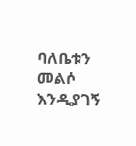ባለቤቱን መልሶ እንዲያገኝ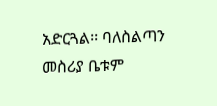አድርጓል፡፡ ባለስልጣን መስሪያ ቤቱም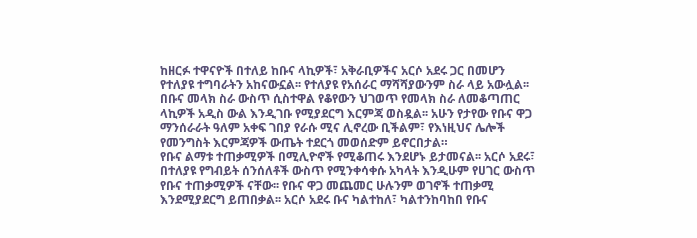ከዘርፉ ተዋናዮች በተለይ ከቡና ላኪዎች፣ አቅራቢዎችና አርሶ አደሩ ጋር በመሆን የተለያዩ ተግባራትን አከናውኗል፡፡ የተለያዩ የአሰራር ማሻሻያውንም ስራ ላይ አውሏል፡፡ በቡና መላክ ስራ ውስጥ ሲስተዋል የቆየውን ህገወጥ የመላክ ስራ ለመቆጣጠር ላኪዎች አዲስ ውል እንዲገቡ የሚያደርግ እርምጃ ወስዷል፡፡ አሁን የታየው የቡና ዋጋ ማንሰራራት ዓለም አቀፍ ገበያ የራሱ ሚና ሊኖረው ቢችልም፣ የእነዚህና ሌሎች የመንግስት እርምጃዎች ውጤት ተደርጎ መወሰድም ይኖርበታል።
የቡና ልማቱ ተጠቃሚዎች በሚሊዮኖች የሚቆጠሩ እንደሆኑ ይታመናል፡፡ አርሶ አደሩ፣ በተለያዩ የግብይት ሰንሰለቶች ውስጥ የሚንቀሳቀሱ አካላት እንዲሁም የሀገር ውስጥ የቡና ተጠቃሚዎች ናቸው፡፡ የቡና ዋጋ መጨመር ሁሉንም ወገኖች ተጠቃሚ እንደሚያደርግ ይጠበቃል፡፡ አርሶ አደሩ ቡና ካልተከለ፣ ካልተንከባከበ የቡና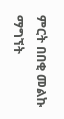ምርት በበቂ መልኩ ማግኘት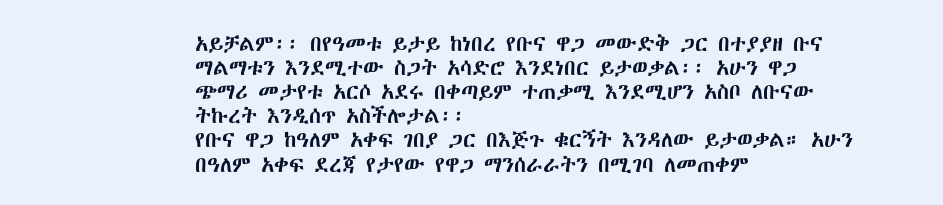አይቻልም፡፡ በየዓመቱ ይታይ ከነበረ የቡና ዋጋ መውድቅ ጋር በተያያዘ ቡና ማልማቱን እንደሚተው ስጋት አሳድሮ እንደነበር ይታወቃል፡፡ አሁን ዋጋ ጭማሪ መታየቱ አርሶ አደሩ በቀጣይም ተጠቃሚ እንደሚሆን አስቦ ለቡናው ትኩረት እንዲሰጥ አስችሎታል፡፡
የቡና ዋጋ ከዓለም አቀፍ ገበያ ጋር በእጅጉ ቁርኝት እንዳለው ይታወቃል። አሁን በዓለም አቀፍ ደረጃ የታየው የዋጋ ማንሰራራትን በሚገባ ለመጠቀም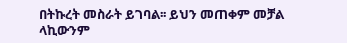በትኩረት መስራት ይገባል፡፡ ይህን መጠቀም መቻል ላኪውንም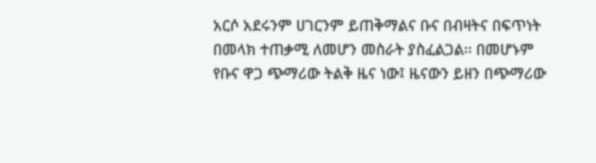አርሶ አደሩንም ሀገርንም ይጠቅማልና ቡና በብዛትና በፍጥነት በመላክ ተጠቃሚ ለመሆን መስራት ያስፈልጋል፡፡ በመሆኑም የቡና ዋጋ ጭማሪው ትልቅ ዜና ነው፤ ዜናውን ይዘን በጭማሪው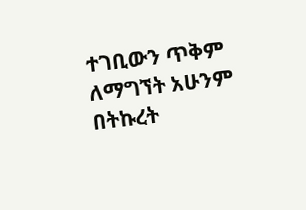ተገቢውን ጥቅም ለማግኘት አሁንም በትኩረት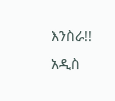እንስራ!!
አዲስ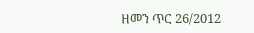ዘመን ጥር 26/2012